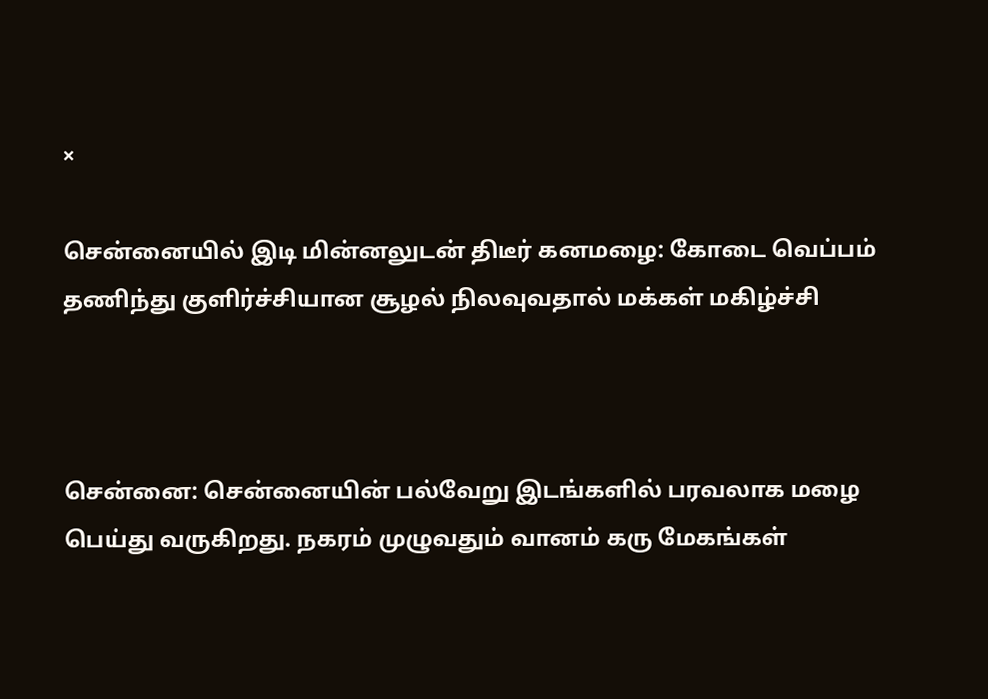×

சென்னையில் இடி மின்னலுடன் திடீர் கனமழை: கோடை வெப்பம் தணிந்து குளிர்ச்சியான சூழல் நிலவுவதால் மக்கள் மகிழ்ச்சி



சென்னை: சென்னையின் பல்வேறு இடங்களில் பரவலாக மழை பெய்து வருகிறது. நகரம் முழுவதும் வானம் கரு மேகங்கள்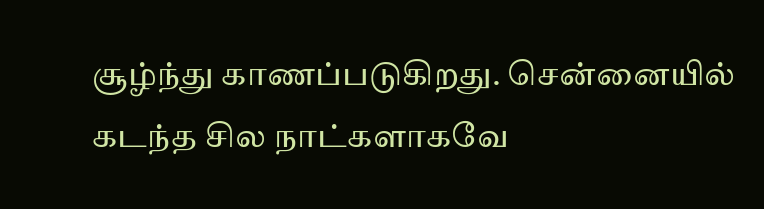சூழ்ந்து காணப்படுகிறது. சென்னையில் கடந்த சில நாட்களாகவே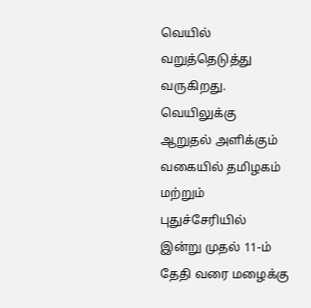வெயில் வறுத்தெடுத்து வருகிறது. வெயிலுக்கு ஆறுதல் அளிக்கும் வகையில் தமிழகம் மற்றும் புதுச்சேரியில் இன்று முதல் 11-ம் தேதி வரை மழைக்கு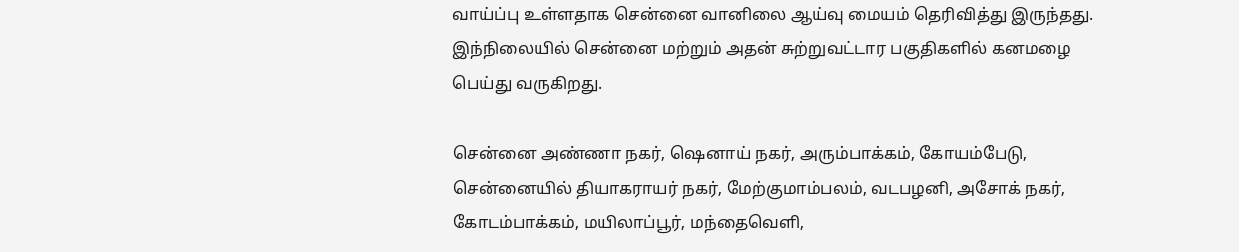வாய்ப்பு உள்ளதாக சென்னை வானிலை ஆய்வு மையம் தெரிவித்து இருந்தது. இந்நிலையில் சென்னை மற்றும் அதன் சுற்றுவட்டார பகுதிகளில் கனமழை பெய்து வருகிறது.

சென்னை அண்ணா நகர், ஷெனாய் நகர், அரும்பாக்கம், கோயம்பேடு, சென்னையில் தியாகராயர் நகர், மேற்குமாம்பலம், வடபழனி, அசோக் நகர், கோடம்பாக்கம், மயிலாப்பூர், மந்தைவெளி,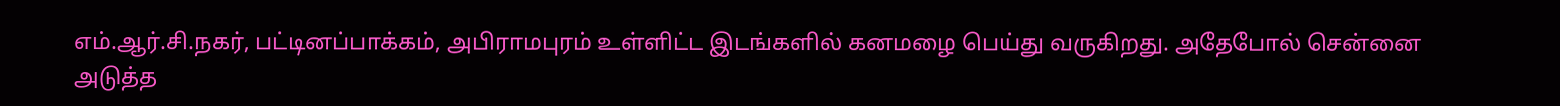எம்.ஆர்.சி.நகர், பட்டினப்பாக்கம், அபிராமபுரம் உள்ளிட்ட இடங்களில் கனமழை பெய்து வருகிறது. அதேபோல் சென்னை அடுத்த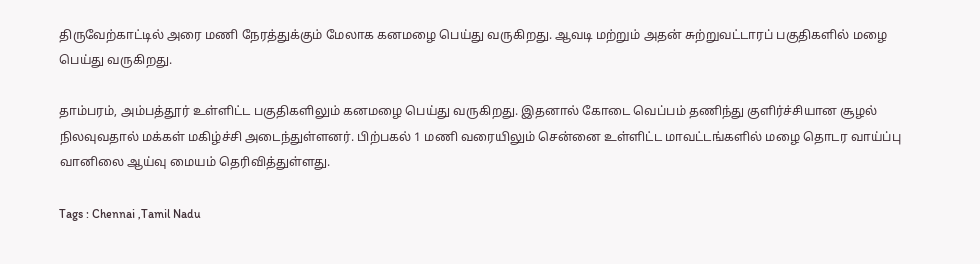திருவேற்காட்டில் அரை மணி நேரத்துக்கும் மேலாக கனமழை பெய்து வருகிறது. ஆவடி மற்றும் அதன் சுற்றுவட்டாரப் பகுதிகளில் மழை பெய்து வருகிறது.

தாம்பரம், அம்பத்தூர் உள்ளிட்ட பகுதிகளிலும் கனமழை பெய்து வருகிறது. இதனால் கோடை வெப்பம் தணிந்து குளிர்ச்சியான சூழல் நிலவுவதால் மக்கள் மகிழ்ச்சி அடைந்துள்ளனர். பிற்பகல் 1 மணி வரையிலும் சென்னை உள்ளிட்ட மாவட்டங்களில் மழை தொடர வாய்ப்பு வானிலை ஆய்வு மையம் தெரிவித்துள்ளது.

Tags : Chennai ,Tamil Nadu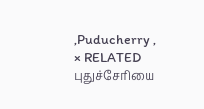,Puducherry ,
× RELATED புதுச்சேரியை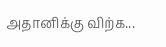அதானிக்கு விற்க...